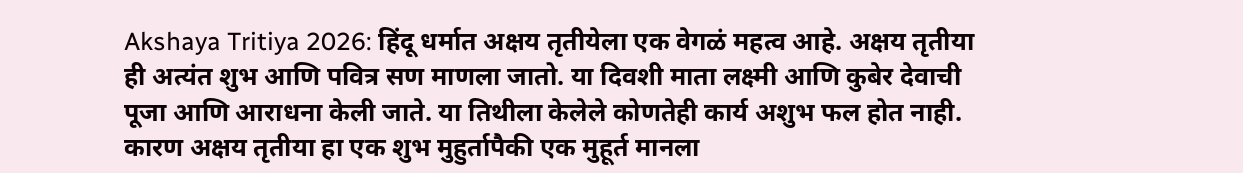Akshaya Tritiya 2026: हिंदू धर्मात अक्षय तृतीयेला एक वेगळं महत्व आहे. अक्षय तृतीया ही अत्यंत शुभ आणि पवित्र सण माणला जातो. या दिवशी माता लक्ष्मी आणि कुबेर देवाची पूजा आणि आराधना केली जाते. या तिथीला केलेले कोणतेही कार्य अशुभ फल होत नाही. कारण अक्षय तृतीया हा एक शुभ मुहुर्तापैकी एक मुहूर्त मानला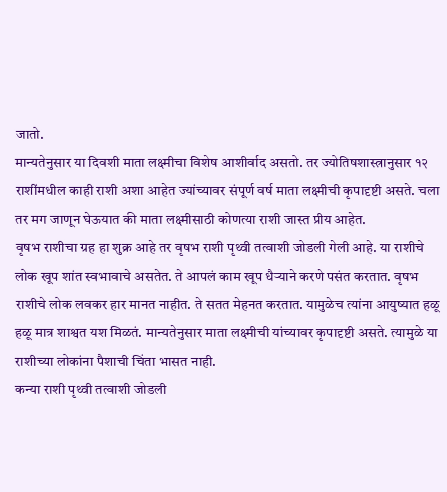जातो.
मान्यतेनुसार या दिवशी माता लक्ष्मीचा विशेष आशीर्वाद असतो. तर ज्योतिषशास्त्रानुसार १२ राशींमधील काही राशी अशा आहेत ज्यांच्यावर संपूर्ण वर्ष माता लक्ष्मीची कृपादृष्टी असते. चला तर मग जाणून घेऊयात की माता लक्ष्मीसाठी कोणत्या राशी जास्त प्रीय आहेत.
वृषभ राशीचा ग्रह हा शुक्र आहे तर वृषभ राशी पृथ्वी तत्वाशी जोडली गेली आहे. या राशीचे लोक खूप शांत स्वभावाचे असतेत. ते आपलं काम खूप धैऱ्याने करणे पसंत करतात. वृषभ राशीचे लोक लवकर हार मानत नाहीत. ते सतत मेहनत करतात. यामुळेच त्यांना आयुष्यात हळू हळू मात्र शाश्वत यश मिळतं. मान्यतेनुसार माता लक्ष्मीची यांच्यावर कृपादृष्टी असते. त्यामुळे या राशीच्या लोकांना पैशाची चिंता भासत नाही.
कन्या राशी पृथ्वी तत्वाशी जोडली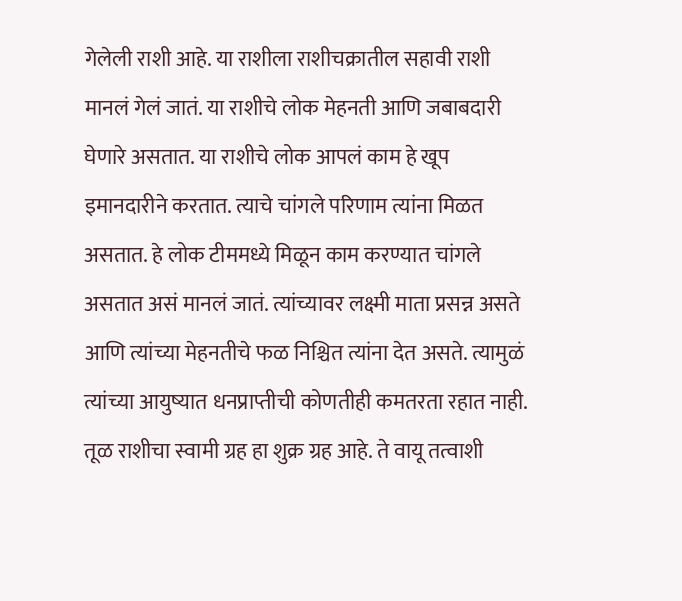गेलेली राशी आहे. या राशीला राशीचक्रातील सहावी राशी मानलं गेलं जातं. या राशीचे लोक मेहनती आणि जबाबदारी घेणारे असतात. या राशीचे लोक आपलं काम हे खूप इमानदारीने करतात. त्याचे चांगले परिणाम त्यांना मिळत असतात. हे लोक टीममध्ये मिळून काम करण्यात चांगले असतात असं मानलं जातं. त्यांच्यावर लक्ष्मी माता प्रसन्न असते आणि त्यांच्या मेहनतीचे फळ निश्चित त्यांना देत असते. त्यामुळं त्यांच्या आयुष्यात धनप्राप्तीची कोणतीही कमतरता रहात नाही.
तूळ राशीचा स्वामी ग्रह हा शुक्र ग्रह आहे. ते वायू तत्वाशी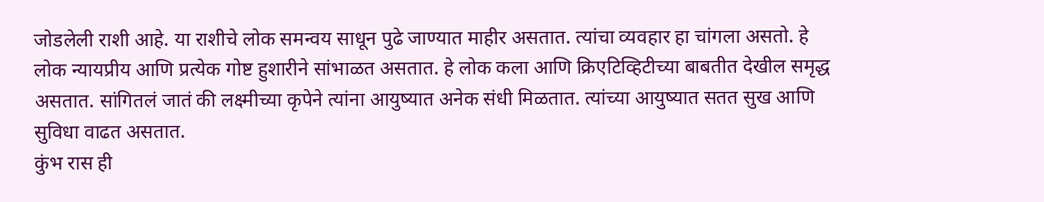जोडलेली राशी आहे. या राशीचे लोक समन्वय साधून पुढे जाण्यात माहीर असतात. त्यांचा व्यवहार हा चांगला असतो. हे लोक न्यायप्रीय आणि प्रत्येक गोष्ट हुशारीने सांभाळत असतात. हे लोक कला आणि क्रिएटिव्हिटीच्या बाबतीत देखील समृद्ध असतात. सांगितलं जातं की लक्ष्मीच्या कृपेने त्यांना आयुष्यात अनेक संधी मिळतात. त्यांच्या आयुष्यात सतत सुख आणि सुविधा वाढत असतात.
कुंभ रास ही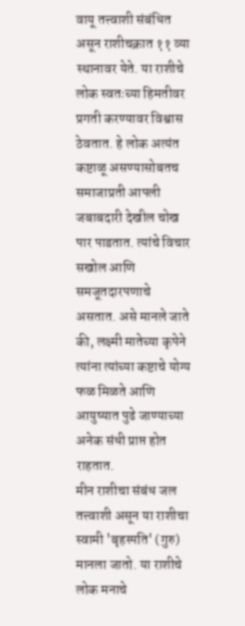वायू तत्त्वाशी संबंधित असून राशीचक्रात ११ व्या स्थानावर येते. या राशीचे लोक स्वतःच्या हिमतीवर प्रगती करण्यावर विश्वास ठेवतात. हे लोक अत्यंत कष्टाळू असण्यासोबतच समाजाप्रती आपली जबाबदारी देखील चोख पार पाडतात. त्यांचे विचार सखोल आणि समजूतदारपणाचे असतात. असे मानले जाते की, लक्ष्मी मातेच्या कृपेने त्यांना त्यांच्या कष्टाचे योग्य फळ मिळते आणि आयुष्यात पुढे जाण्याच्या अनेक संधी प्राप्त होत राहतात.
मीन राशीचा संबंध जल तत्त्वाशी असून या राशीचा स्वामी 'बृहस्पति' (गुरु) मानला जातो. या राशीचे लोक मनाचे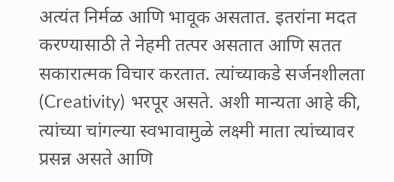अत्यंत निर्मळ आणि भावूक असतात. इतरांना मदत करण्यासाठी ते नेहमी तत्पर असतात आणि सतत सकारात्मक विचार करतात. त्यांच्याकडे सर्जनशीलता (Creativity) भरपूर असते. अशी मान्यता आहे की, त्यांच्या चांगल्या स्वभावामुळे लक्ष्मी माता त्यांच्यावर प्रसन्न असते आणि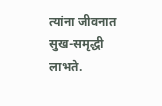त्यांना जीवनात सुख-समृद्धी लाभते.